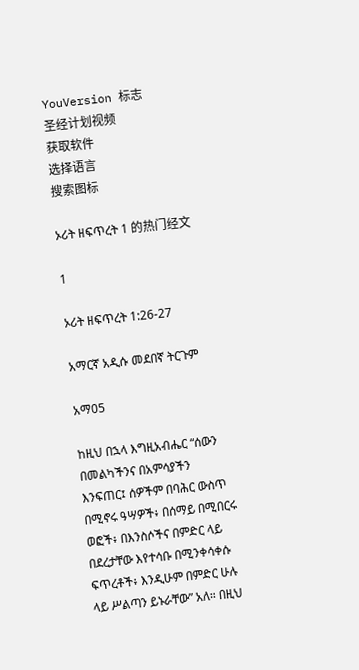YouVersion 标志
圣经计划视频
获取软件
选择语言
搜索图标

ኦሪት ዘፍጥረት 1 的热门经文

1

ኦሪት ዘፍጥረት 1:26-27

አማርኛ አዲሱ መደበኛ ትርጉም

አማ05

ከዚህ በኋላ እግዚአብሔር “ሰውን በመልካችንና በአምሳያችን እንፍጠር፤ ሰዎችም በባሕር ውስጥ በሚኖሩ ዓሣዎች፥ በሰማይ በሚበርሩ ወፎች፥ በእንስሶችና በምድር ላይ በደረታቸው እየተሳቡ በሚንቀሳቀሱ ፍጥረቶች፥ እንዲሁም በምድር ሁሉ ላይ ሥልጣን ይኑራቸው” አለ። በዚህ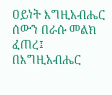ዐይነት እግዚአብሔር ሰውን በራሱ መልክ ፈጠረ፤ በእግዚአብሔር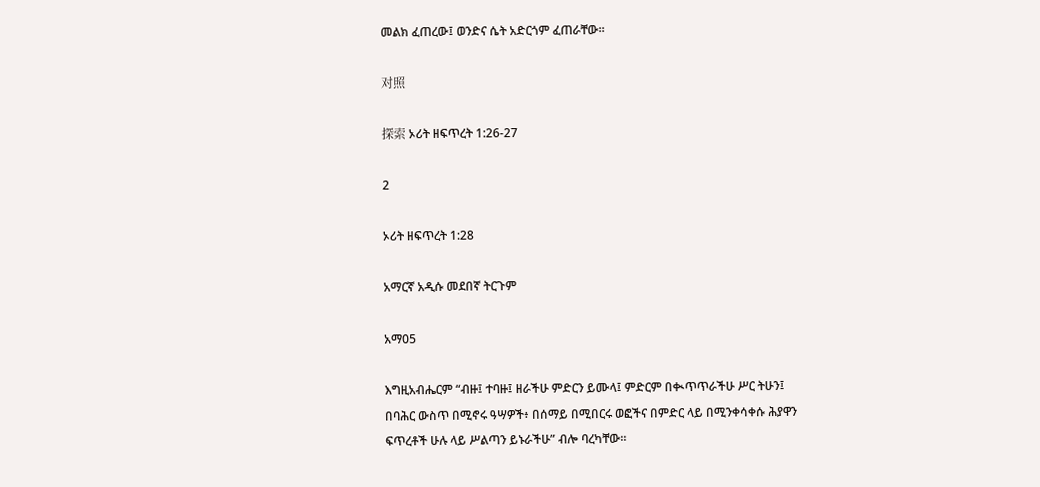መልክ ፈጠረው፤ ወንድና ሴት አድርጎም ፈጠራቸው።

对照

探索 ኦሪት ዘፍጥረት 1:26-27

2

ኦሪት ዘፍጥረት 1:28

አማርኛ አዲሱ መደበኛ ትርጉም

አማ05

እግዚአብሔርም “ብዙ፤ ተባዙ፤ ዘራችሁ ምድርን ይሙላ፤ ምድርም በቊጥጥራችሁ ሥር ትሁን፤ በባሕር ውስጥ በሚኖሩ ዓሣዎች፥ በሰማይ በሚበርሩ ወፎችና በምድር ላይ በሚንቀሳቀሱ ሕያዋን ፍጥረቶች ሁሉ ላይ ሥልጣን ይኑራችሁ” ብሎ ባረካቸው።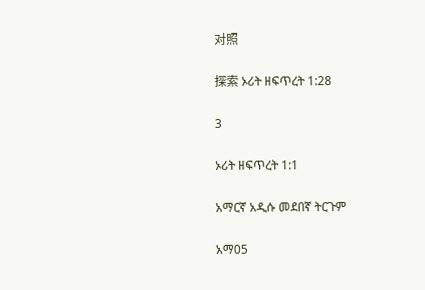对照

探索 ኦሪት ዘፍጥረት 1:28

3

ኦሪት ዘፍጥረት 1:1

አማርኛ አዲሱ መደበኛ ትርጉም

አማ05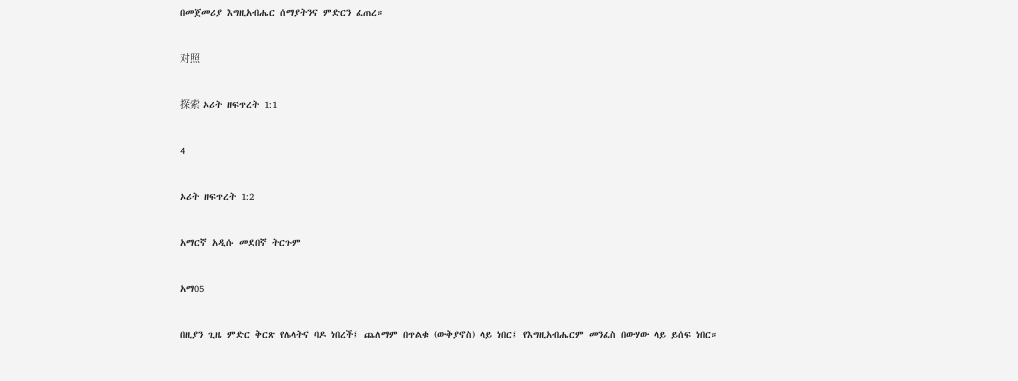በመጀመሪያ እግዚአብሔር ሰማያትንና ምድርን ፈጠረ።

对照

探索 ኦሪት ዘፍጥረት 1:1

4

ኦሪት ዘፍጥረት 1:2

አማርኛ አዲሱ መደበኛ ትርጉም

አማ05

በዚያን ጊዜ ምድር ቅርጽ የሌላትና ባዶ ነበረች፤ ጨለማም በጥልቁ (ውቅያኖስ) ላይ ነበር፤ የእግዚአብሔርም መንፈስ በውሃው ላይ ይሰፍ ነበር።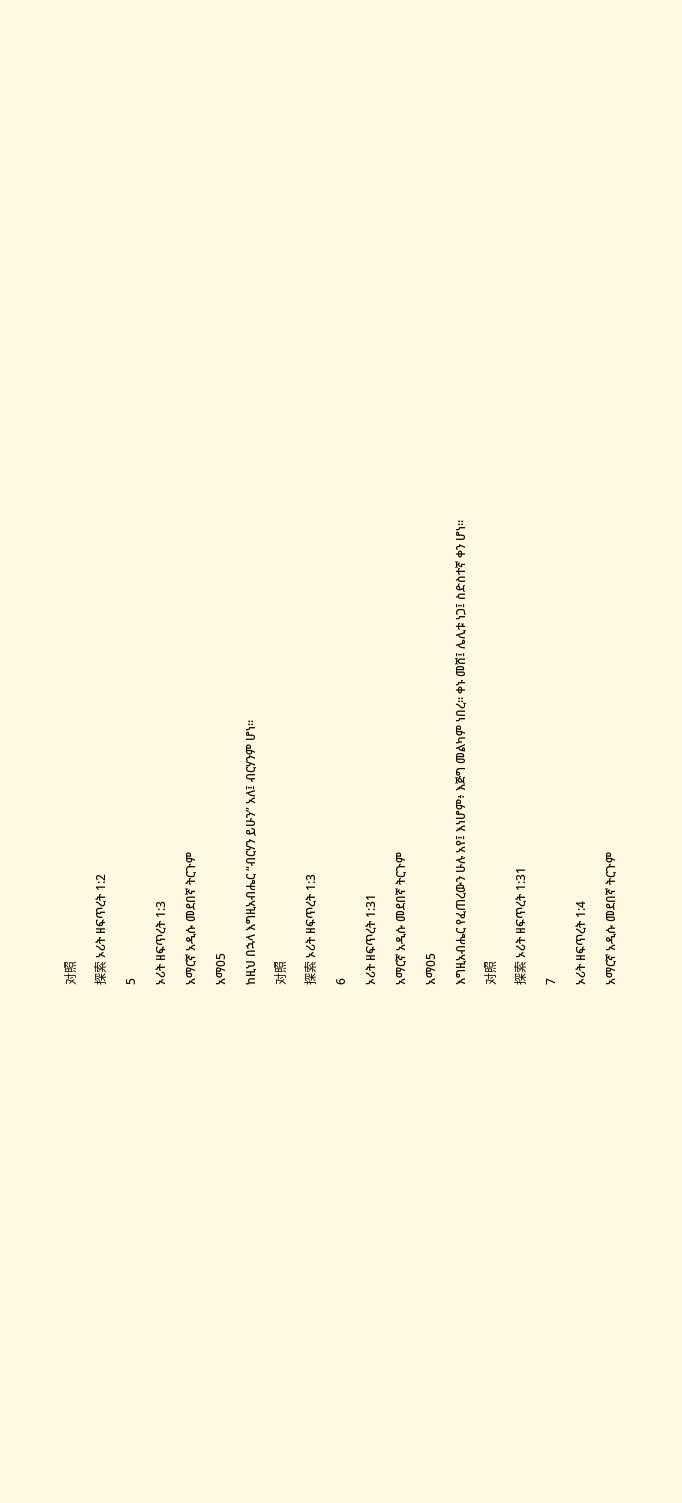对照

探索 ኦሪት ዘፍጥረት 1:2

5

ኦሪት ዘፍጥረት 1:3

አማርኛ አዲሱ መደበኛ ትርጉም

አማ05

ከዚህ በኋላ እግዚአብሔር “ብርሃን ይሁን” አለ፤ ብርሃንም ሆነ።

对照

探索 ኦሪት ዘፍጥረት 1:3

6

ኦሪት ዘፍጥረት 1:31

አማርኛ አዲሱ መደበኛ ትርጉም

አማ05

እግዚአብሔር የፈጠረውን ሁሉ አየ፤ እነሆም፥ እጅግ መልካም ነበረ። ቀኑ መሸ፤ ሌሊቱ ነጋ፤ ስድስተኛ ቀን ሆነ።

对照

探索 ኦሪት ዘፍጥረት 1:31

7

ኦሪት ዘፍጥረት 1:4

አማርኛ አዲሱ መደበኛ ትርጉም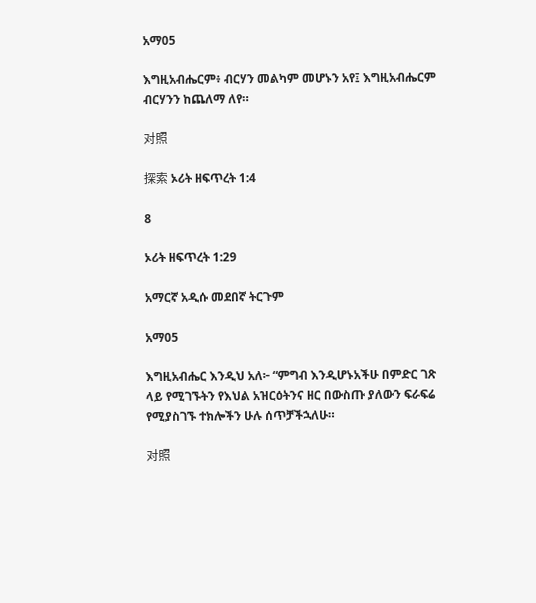አማ05

እግዚአብሔርም፥ ብርሃን መልካም መሆኑን አየ፤ እግዚአብሔርም ብርሃንን ከጨለማ ለየ።

对照

探索 ኦሪት ዘፍጥረት 1:4

8

ኦሪት ዘፍጥረት 1:29

አማርኛ አዲሱ መደበኛ ትርጉም

አማ05

እግዚአብሔር እንዲህ አለ፦ “ምግብ እንዲሆኑአችሁ በምድር ገጽ ላይ የሚገኙትን የእህል አዝርዕትንና ዘር በውስጡ ያለውን ፍራፍሬ የሚያስገኙ ተክሎችን ሁሉ ሰጥቻችኋለሁ።

对照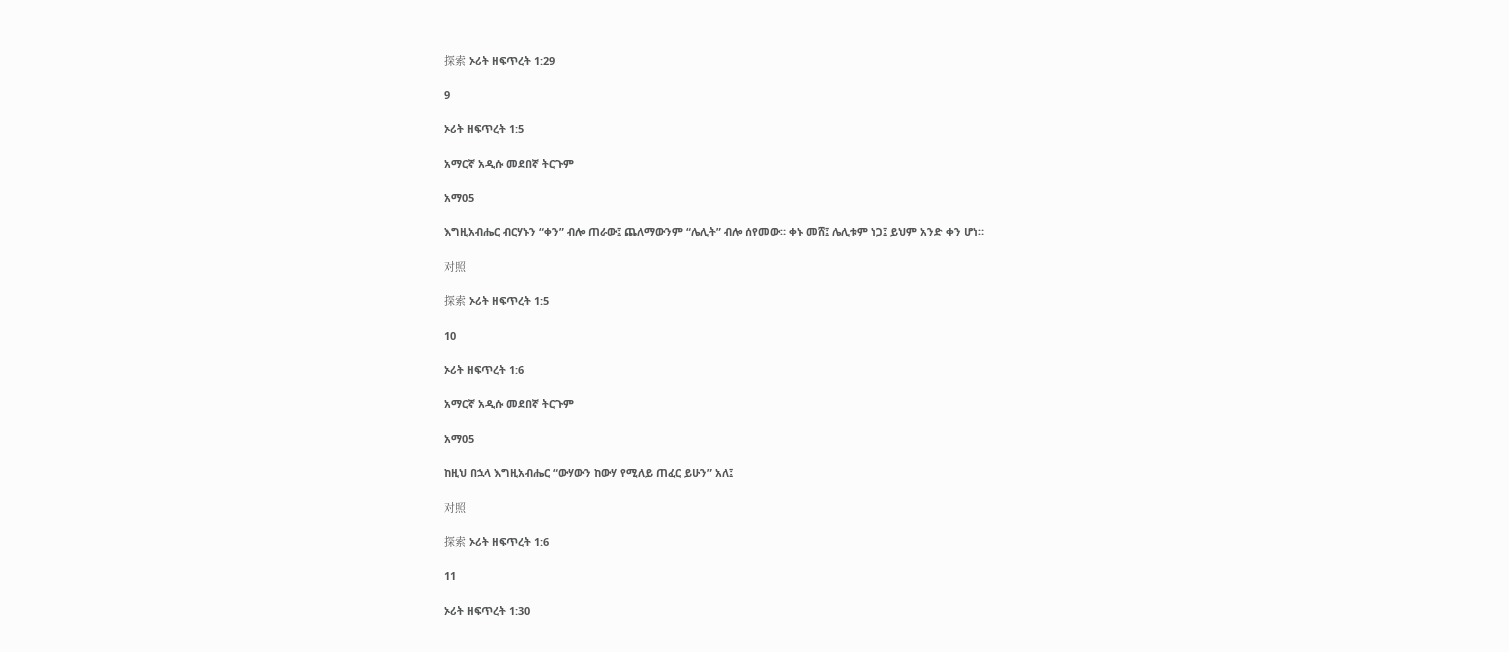探索 ኦሪት ዘፍጥረት 1:29

9

ኦሪት ዘፍጥረት 1:5

አማርኛ አዲሱ መደበኛ ትርጉም

አማ05

እግዚአብሔር ብርሃኑን “ቀን” ብሎ ጠራው፤ ጨለማውንም “ሌሊት” ብሎ ሰየመው። ቀኑ መሸ፤ ሌሊቱም ነጋ፤ ይህም አንድ ቀን ሆነ።

对照

探索 ኦሪት ዘፍጥረት 1:5

10

ኦሪት ዘፍጥረት 1:6

አማርኛ አዲሱ መደበኛ ትርጉም

አማ05

ከዚህ በኋላ እግዚአብሔር “ውሃውን ከውሃ የሚለይ ጠፈር ይሁን” አለ፤

对照

探索 ኦሪት ዘፍጥረት 1:6

11

ኦሪት ዘፍጥረት 1:30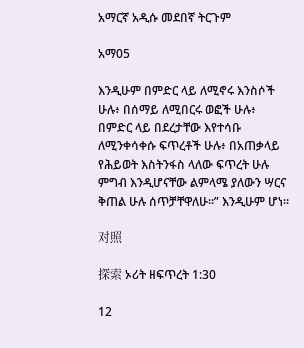አማርኛ አዲሱ መደበኛ ትርጉም

አማ05

እንዲሁም በምድር ላይ ለሚኖሩ እንስሶች ሁሉ፥ በሰማይ ለሚበርሩ ወፎች ሁሉ፥ በምድር ላይ በደረታቸው እየተሳቡ ለሚንቀሳቀሱ ፍጥረቶች ሁሉ፥ በአጠቃላይ የሕይወት እስትንፋስ ላለው ፍጥረት ሁሉ ምግብ እንዲሆናቸው ልምላሜ ያለውን ሣርና ቅጠል ሁሉ ሰጥቻቸዋለሁ።” እንዲሁም ሆነ።

对照

探索 ኦሪት ዘፍጥረት 1:30

12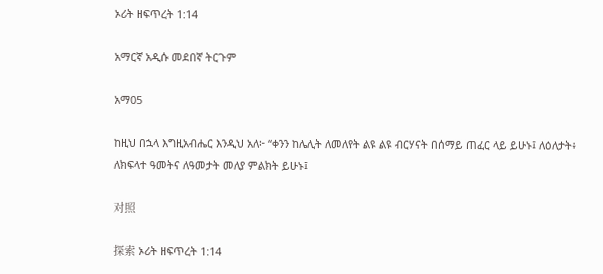ኦሪት ዘፍጥረት 1:14

አማርኛ አዲሱ መደበኛ ትርጉም

አማ05

ከዚህ በኋላ እግዚአብሔር እንዲህ አለ፦ “ቀንን ከሌሊት ለመለየት ልዩ ልዩ ብርሃናት በሰማይ ጠፈር ላይ ይሁኑ፤ ለዕለታት፥ ለክፍላተ ዓመትና ለዓመታት መለያ ምልክት ይሁኑ፤

对照

探索 ኦሪት ዘፍጥረት 1:14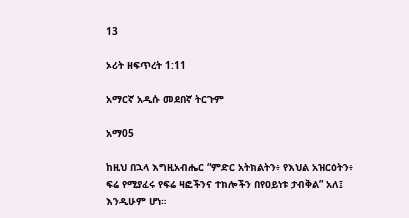13

ኦሪት ዘፍጥረት 1:11

አማርኛ አዲሱ መደበኛ ትርጉም

አማ05

ከዚህ በኋላ እግዚአብሔር “ምድር አትክልትን፥ የእህል አዝርዕትን፥ ፍሬ የሚያፈሩ የፍሬ ዛፎችንና ተክሎችን በየዐይነቱ ታብቅል” አለ፤ እንዲሁም ሆነ።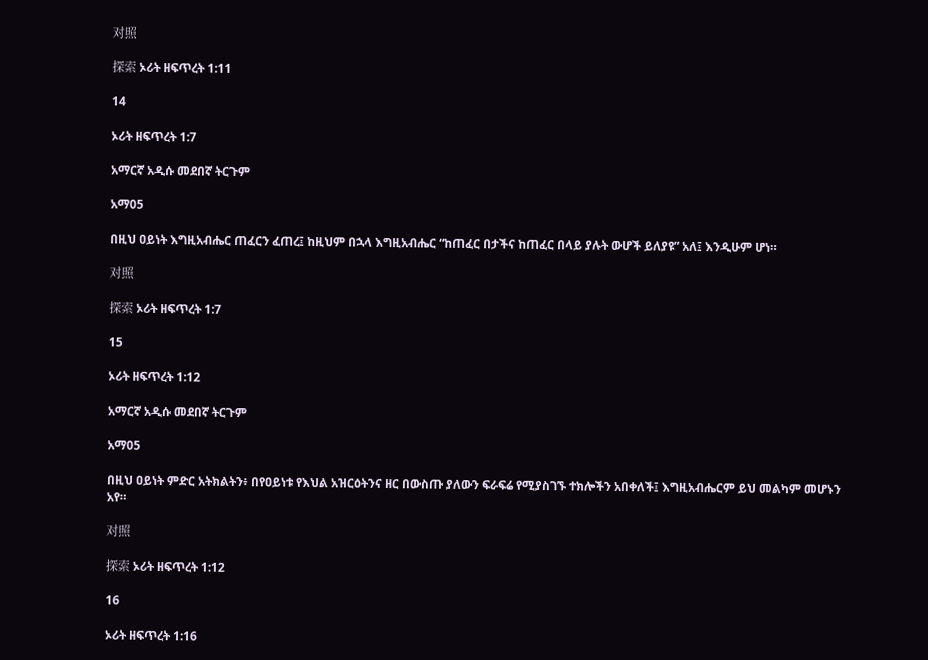对照

探索 ኦሪት ዘፍጥረት 1:11

14

ኦሪት ዘፍጥረት 1:7

አማርኛ አዲሱ መደበኛ ትርጉም

አማ05

በዚህ ዐይነት እግዚአብሔር ጠፈርን ፈጠረ፤ ከዚህም በኋላ እግዚአብሔር “ከጠፈር በታችና ከጠፈር በላይ ያሉት ውሆች ይለያዩ” አለ፤ እንዲሁም ሆነ።

对照

探索 ኦሪት ዘፍጥረት 1:7

15

ኦሪት ዘፍጥረት 1:12

አማርኛ አዲሱ መደበኛ ትርጉም

አማ05

በዚህ ዐይነት ምድር አትክልትን፥ በየዐይነቱ የእህል አዝርዕትንና ዘር በውስጡ ያለውን ፍራፍሬ የሚያስገኙ ተክሎችን አበቀለች፤ እግዚአብሔርም ይህ መልካም መሆኑን አየ።

对照

探索 ኦሪት ዘፍጥረት 1:12

16

ኦሪት ዘፍጥረት 1:16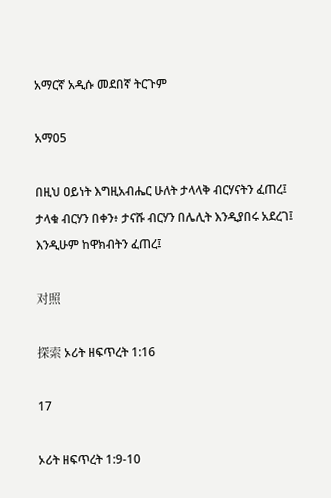አማርኛ አዲሱ መደበኛ ትርጉም

አማ05

በዚህ ዐይነት እግዚአብሔር ሁለት ታላላቅ ብርሃናትን ፈጠረ፤ ታላቁ ብርሃን በቀን፥ ታናሹ ብርሃን በሌሊት እንዲያበሩ አደረገ፤ እንዲሁም ከዋክብትን ፈጠረ፤

对照

探索 ኦሪት ዘፍጥረት 1:16

17

ኦሪት ዘፍጥረት 1:9-10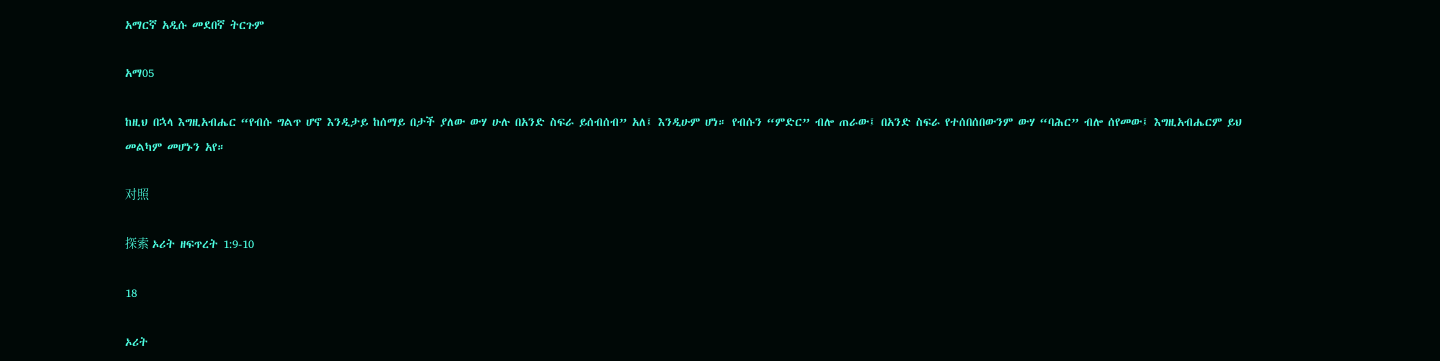አማርኛ አዲሱ መደበኛ ትርጉም

አማ05

ከዚህ በኋላ እግዚአብሔር “የብሱ ግልጥ ሆኖ እንዲታይ ከሰማይ በታች ያለው ውሃ ሁሉ በአንድ ስፍራ ይሰብሰብ” አለ፤ እንዲሁም ሆነ። የብሱን “ምድር” ብሎ ጠራው፤ በአንድ ስፍራ የተሰበሰበውንም ውሃ “ባሕር” ብሎ ሰየመው፤ እግዚአብሔርም ይህ መልካም መሆኑን አየ።

对照

探索 ኦሪት ዘፍጥረት 1:9-10

18

ኦሪት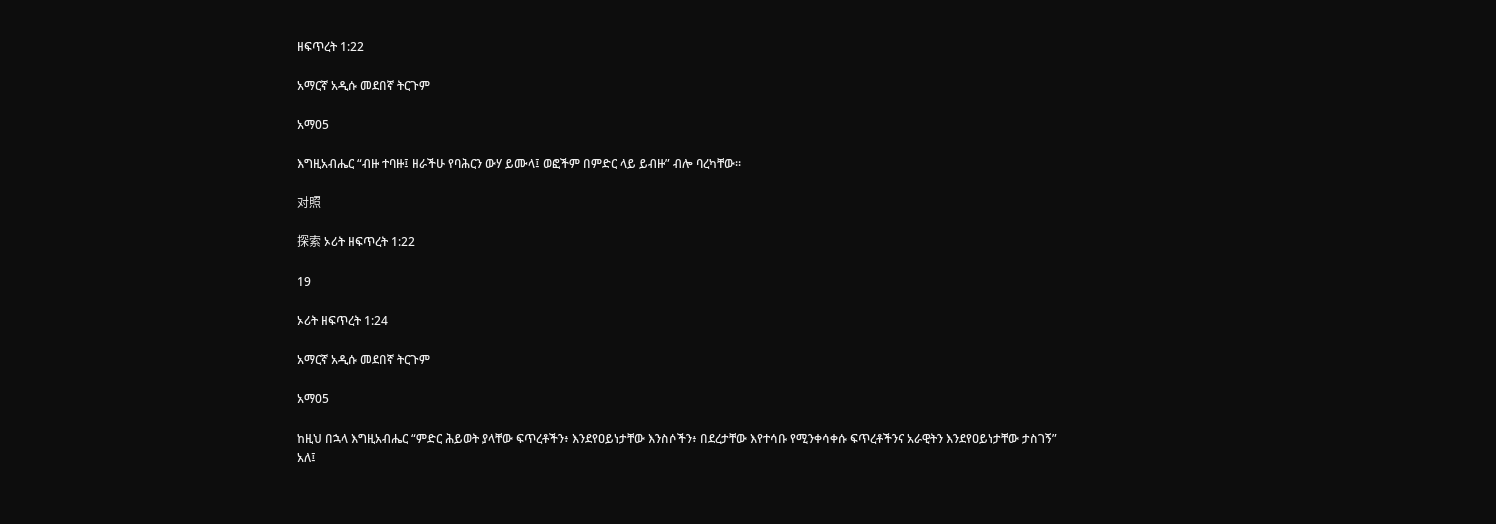ዘፍጥረት 1:22

አማርኛ አዲሱ መደበኛ ትርጉም

አማ05

እግዚአብሔር “ብዙ ተባዙ፤ ዘራችሁ የባሕርን ውሃ ይሙላ፤ ወፎችም በምድር ላይ ይብዙ” ብሎ ባረካቸው።

对照

探索 ኦሪት ዘፍጥረት 1:22

19

ኦሪት ዘፍጥረት 1:24

አማርኛ አዲሱ መደበኛ ትርጉም

አማ05

ከዚህ በኋላ እግዚአብሔር “ምድር ሕይወት ያላቸው ፍጥረቶችን፥ እንደየዐይነታቸው እንስሶችን፥ በደረታቸው እየተሳቡ የሚንቀሳቀሱ ፍጥረቶችንና አራዊትን እንደየዐይነታቸው ታስገኝ” አለ፤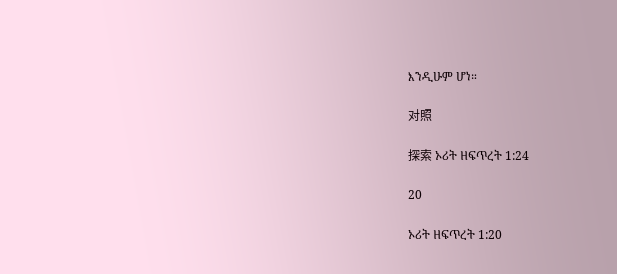እንዲሁም ሆነ።

对照

探索 ኦሪት ዘፍጥረት 1:24

20

ኦሪት ዘፍጥረት 1:20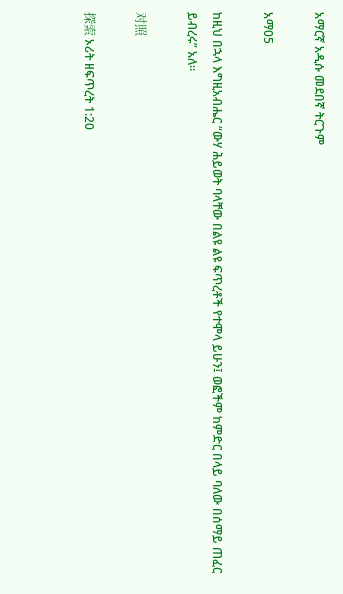አማርኛ አዲሱ መደበኛ ትርጉም

አማ05

ከዚህ በኋላ እግዚአብሔር “ውሃ ሕይወት ባላቸው በልዩ ልዩ ፍጥረቶች የተሞላ ይሁን፤ ወፎችም ከምድር በላይ ባለው በሰማይ ጠፈር ይብረሩ” አለ።

对照

探索 ኦሪት ዘፍጥረት 1:20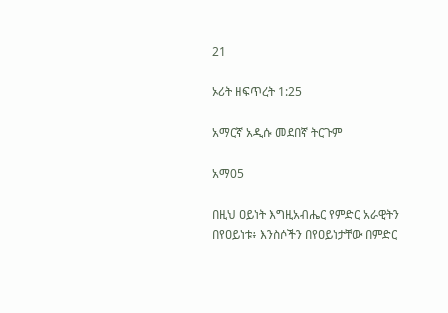21

ኦሪት ዘፍጥረት 1:25

አማርኛ አዲሱ መደበኛ ትርጉም

አማ05

በዚህ ዐይነት እግዚአብሔር የምድር አራዊትን በየዐይነቱ፥ እንስሶችን በየዐይነታቸው በምድር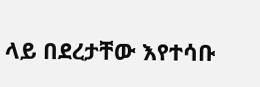ላይ በደረታቸው እየተሳቡ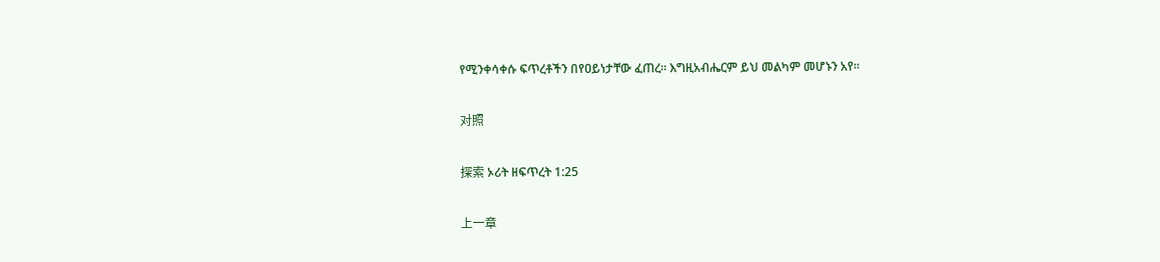የሚንቀሳቀሱ ፍጥረቶችን በየዐይነታቸው ፈጠረ። እግዚአብሔርም ይህ መልካም መሆኑን አየ።

对照

探索 ኦሪት ዘፍጥረት 1:25

上一章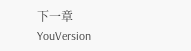下一章
YouVersion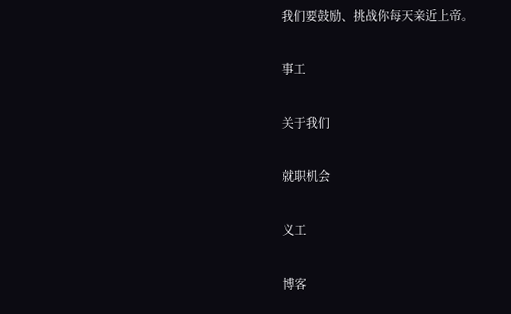我们要鼓励、挑战你每天亲近上帝。

事工

关于我们

就职机会

义工

博客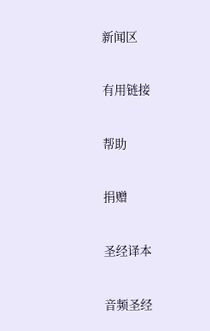新闻区

有用链接

帮助

捐赠

圣经译本

音频圣经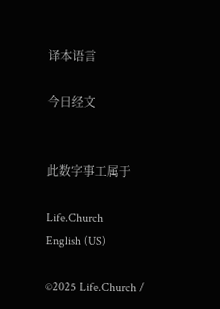译本语言

今日经文


此数字事工属于

Life.Church
English (US)

©2025 Life.Church /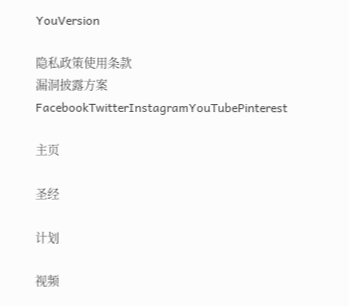YouVersion

隐私政策使用条款
漏洞披露方案
FacebookTwitterInstagramYouTubePinterest

主页

圣经

计划

视频